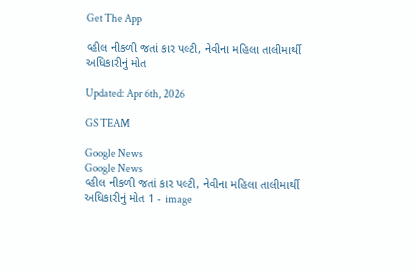Get The App

વ્હીલ નીકળી જતાં કાર પલ્ટી, નેવીના મહિલા તાલીમાર્થી અધિકારીનું મોત

Updated: Apr 6th, 2026

GS TEAM

Google News
Google News
વ્હીલ નીકળી જતાં કાર પલ્ટી, નેવીના મહિલા તાલીમાર્થી અધિકારીનું મોત 1 - image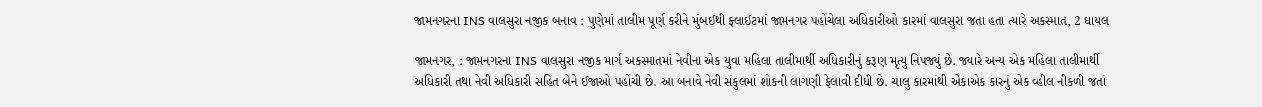જામનગરના INS વાલસુરા નજીક બનાવ : પુણેમાં તાલીમ પૂર્ણ કરીને મુંબઈથી ફ્લાઈટમાં જામનગર પહોંચેલા અધિકારીઓ કારમાં વાલસુરા જતા હતા ત્યારે અકસ્માત, 2 ઘાયલ

જામનગર, : જામનગરના INS વાલસુરા નજીક માર્ગ અકસ્માતમાં નેવીના એક યુવા મહિલા તાલીમાર્થી અધિકારીનું કરૂણ મૃત્યુ નિપજ્યું છે. જ્યારે અન્ય એક મહિલા તાલીમાર્થી અધિકારી તથા નેવી અધિકારી સહિત બેને ઈજાઓ પહોંચી છે. આ બનાવે નેવી સંકુલમાં શોકની લાગણી ફેલાવી દીધી છે. ચાલુ કારમાંથી એકાએક કારનું એક વ્હીલ નીકળી જતાં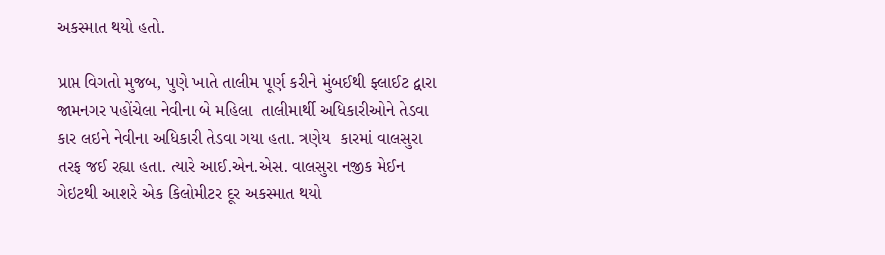અકસ્માત થયો હતો.

પ્રાપ્ત વિગતો મુજબ, પુણે ખાતે તાલીમ પૂર્ણ કરીને મુંબઈથી ફ્લાઈટ દ્વારા જામનગર પહોંચેલા નેવીના બે મહિલા  તાલીમાર્થી અધિકારીઓને તેડવા કાર લઇને નેવીના અધિકારી તેડવા ગયા હતા. ત્રણેય  કારમાં વાલસુરા તરફ જઈ રહ્યા હતા. ત્યારે આઈ.એન.એસ. વાલસુરા નજીક મેઈન ગેઇટથી આશરે એક કિલોમીટર દૂર અકસ્માત થયો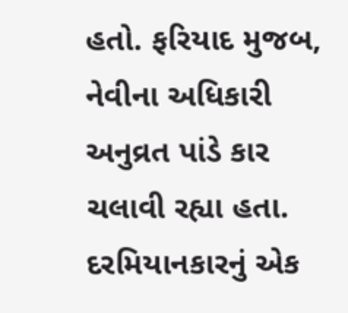હતો. ફરિયાદ મુજબ, નેવીના અધિકારી અનુવ્રત પાંડે કાર ચલાવી રહ્યા હતા. દરમિયાનકારનું એક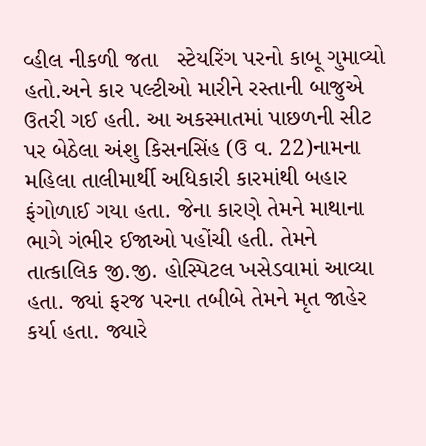વ્હીલ નીકળી જતા   સ્ટેયરિંગ પરનો કાબૂ ગુમાવ્યો હતો.અને કાર પલ્ટીઓ મારીને રસ્તાની બાજુએ ઉતરી ગઈ હતી. આ અકસ્માતમાં પાછળની સીટ પર બેઠેલા અંશુ કિસનસિંહ (ઉ વ. 22)નામના મહિલા તાલીમાર્થી અધિકારી કારમાંથી બહાર ફંગોળાઈ ગયા હતા. જેના કારણે તેમને માથાના ભાગે ગંભીર ઈજાઓ પહોંચી હતી. તેમને તાત્કાલિક જી.જી. હોસ્પિટલ ખસેડવામાં આવ્યા હતા. જ્યાં ફરજ પરના તબીબે તેમને મૃત જાહેર કર્યા હતા. જ્યારે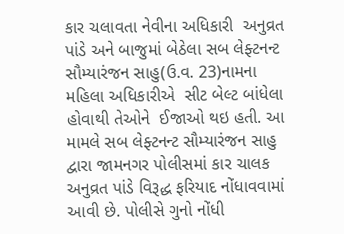કાર ચલાવતા નેવીના અધિકારી  અનુવ્રત પાંડે અને બાજુમાં બેઠેલા સબ લેફ્ટનન્ટ સૌમ્યારંજન સાહુ(ઉ.વ. 23)નામના મહિલા અધિકારીએ  સીટ બેલ્ટ બાંધેલા હોવાથી તેઓને  ઈજાઓ થઇ હતી. આ મામલે સબ લેફ્ટનન્ટ સૌમ્યારંજન સાહુ દ્વારા જામનગર પોલીસમાં કાર ચાલક અનુવ્રત પાંડે વિરૂદ્ધ ફરિયાદ નોંધાવવામાં આવી છે. પોલીસે ગુનો નોંધી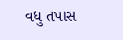વધુ તપાસ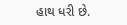હાથ ધરી છે.